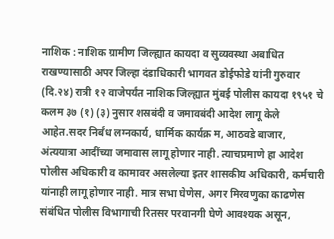नाशिक : नाशिक ग्रामीण जिल्ह्यात कायदा व सुव्यवस्था अबाधित राखण्यासाठी अपर जिल्हा दंडाधिकारी भागवत डोईफोडे यांनी गुरुवार (दि.२४) रात्री १२ वाजेपर्यंत नाशिक जिल्ह्यात मुंबई पोलीस कायदा १९५१ चे कलम ३७ (१) (३) नुसार शस्रबंदी व जमावबंदी आदेश लागू केले आहेत.सदर निर्बंध लग्नकार्य, धार्मिक कार्यक्र म, आठवडे बाजार, अंत्ययात्रा आदींच्या जमावास लागू होणार नाही. त्याचप्रमाणे हा आदेश पोलीस अधिकारी व कामावर असलेल्या इतर शासकीय अधिकारी, कर्मचारी यांनाही लागू होणार नाही. मात्र सभा घेणेस, अगर मिरवणुका काढणेस संबंधित पोलीस विभागाची रितसर परवानगी घेणे आवश्यक असून,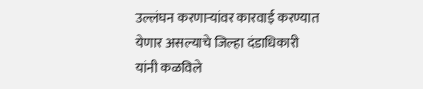उल्लंघन करणाऱ्यांवर कारवाई करण्यात येणार असल्याचे जिल्हा दंडाधिकारी यांनी कळविले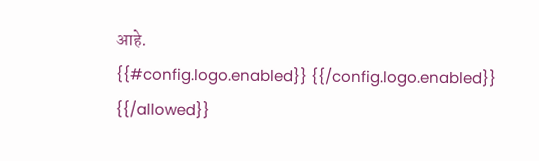आहे.
{{#config.logo.enabled}} {{/config.logo.enabled}}
{{/allowed}}